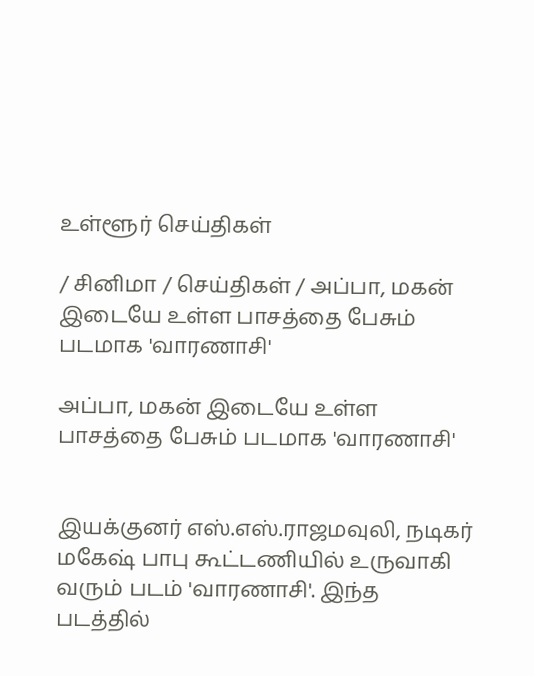உள்ளூர் செய்திகள்

/ சினிமா / செய்திகள் / அப்பா, மகன் இடையே உள்ள பாசத்தை பேசும் படமாக 'வாரணாசி'

அப்பா, மகன் இடையே உள்ள பாசத்தை பேசும் படமாக 'வாரணாசி'


இயக்குனர் எஸ்.எஸ்.ராஜமவுலி, நடிகர் மகேஷ் பாபு கூட்டணியில் உருவாகி வரும் படம் 'வாரணாசி'. இந்த படத்தில்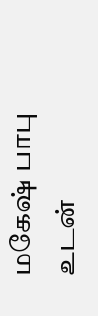மகேஷ் பாபு உடன்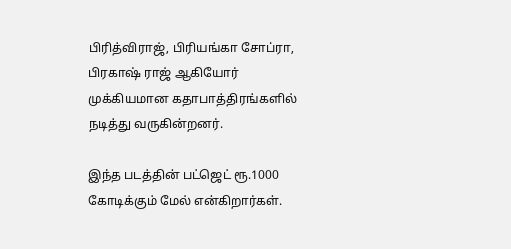பிரித்விராஜ், பிரியங்கா சோப்ரா, பிரகாஷ் ராஜ் ஆகியோர் முக்கியமான கதாபாத்திரங்களில் நடித்து வருகின்றனர்.

இந்த படத்தின் பட்ஜெட் ரூ.1000 கோடிக்கும் மேல் என்கிறார்கள்.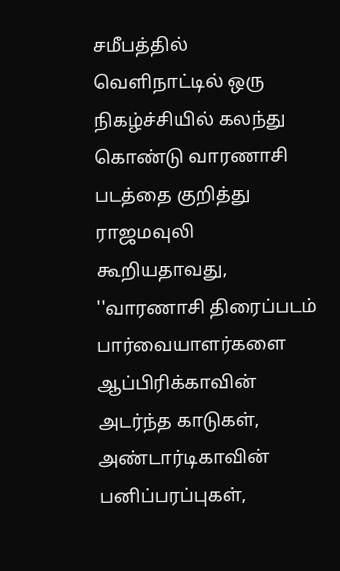சமீபத்தில் வெளிநாட்டில் ஒரு நிகழ்ச்சியில் கலந்து கொண்டு வாரணாசி படத்தை குறித்து ராஜமவுலி கூறியதாவது, ''வாரணாசி திரைப்படம் பார்வையாளர்களை ஆப்பிரிக்காவின் அடர்ந்த காடுகள், அண்டார்டிகாவின் பனிப்பரப்புகள்,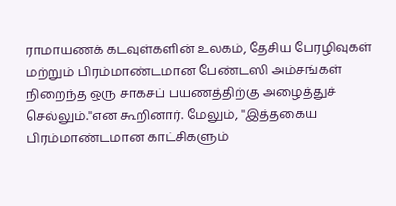ராமாயணக் கடவுள்களின் உலகம், தேசிய பேரழிவுகள் மற்றும் பிரம்மாண்டமான பேண்டஸி அம்சங்கள் நிறைந்த ஒரு சாகசப் பயணத்திற்கு அழைத்துச் செல்லும்.''என கூறினார். மேலும், ''இத்தகைய பிரம்மாண்டமான காட்சிகளும்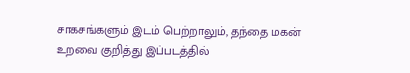சாகசங்களும் இடம் பெற்றாலும், தந்தை மகன் உறவை குறித்து இப்படத்தில்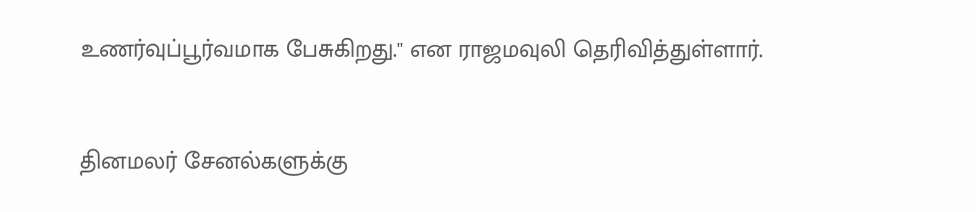உணர்வுப்பூர்வமாக பேசுகிறது.'' என ராஜமவுலி தெரிவித்துள்ளார்.


தினமலர் சேனல்களுக்கு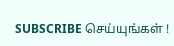SUBSCRIBE செய்யுங்கள் !